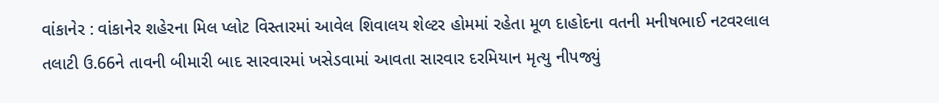વાંકાનેર : વાંકાનેર શહેરના મિલ પ્લોટ વિસ્તારમાં આવેલ શિવાલય શેલ્ટર હોમમાં રહેતા મૂળ દાહોદના વતની મનીષભાઈ નટવરલાલ તલાટી ઉ.66ને તાવની બીમારી બાદ સારવારમાં ખસેડવામાં આવતા સારવાર દરમિયાન મૃત્યુ નીપજ્યું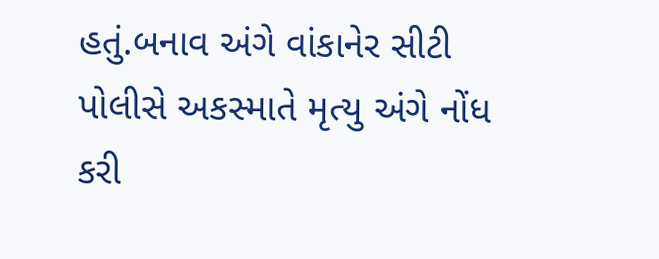હતું.બનાવ અંગે વાંકાનેર સીટી પોલીસે અકસ્માતે મૃત્યુ અંગે નોંધ કરી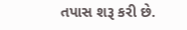તપાસ શરૂ કરી છે.